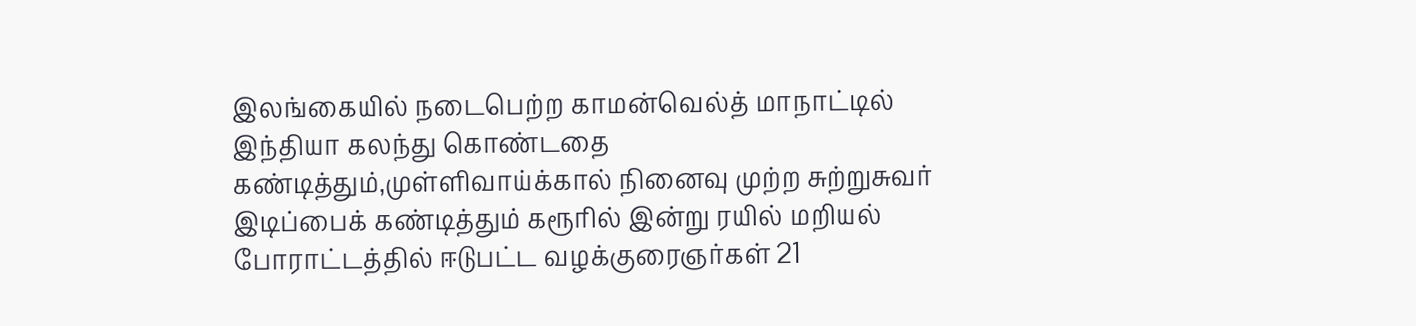இலங்கையில் நடைபெற்ற காமன்வெல்த் மாநாட்டில் இந்தியா கலந்து கொண்டதை கண்டித்தும்,முள்ளிவாய்க்கால் நினைவு முற்ற சுற்றுசுவர் இடிப்பைக் கண்டித்தும் கரூரில் இன்று ரயில் மறியல் போராட்டத்தில் ஈடுபட்ட வழக்குரைஞர்கள் 21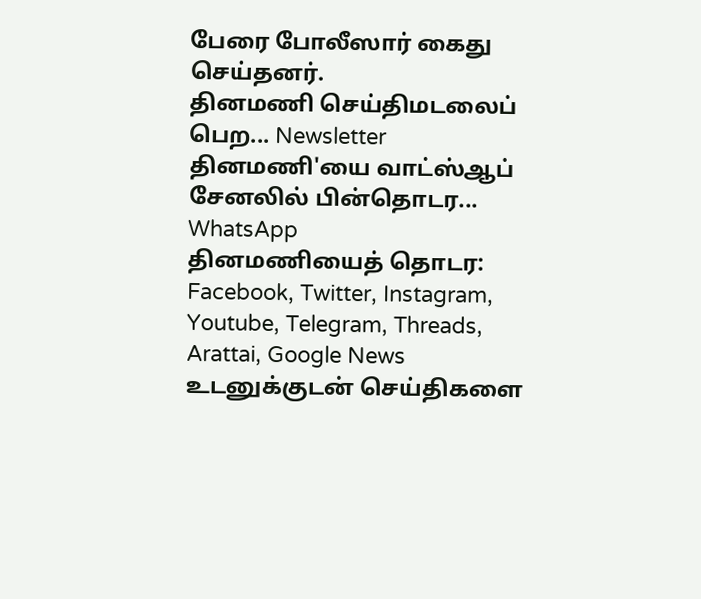பேரை போலீஸார் கைது செய்தனர்.
தினமணி செய்திமடலைப் பெற... Newsletter
தினமணி'யை வாட்ஸ்ஆப் சேனலில் பின்தொடர... WhatsApp
தினமணியைத் தொடர: Facebook, Twitter, Instagram, Youtube, Telegram, Threads, Arattai, Google News
உடனுக்குடன் செய்திகளை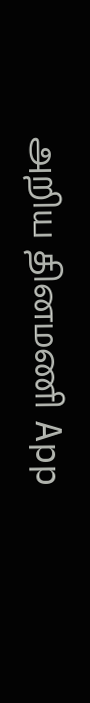அறிய தினமணி App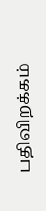பதிவிறக்கம்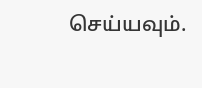செய்யவும்.